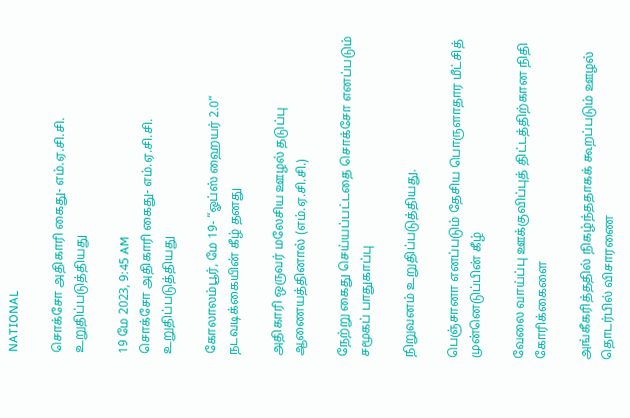NATIONAL

சொக்சோ அதிகாரி கைது- எம்.ஏ.சி.சி. உறுதிப்படுத்தியது

19 மே 2023, 9:45 AM
சொக்சோ அதிகாரி கைது- எம்.ஏ.சி.சி. உறுதிப்படுத்தியது

கோலாலம்பூர், மே 19- “ஓப்ஸ் ஹையர் 2.0“ நடவடிக்கையின் கீழ் தனது

அதிகாரி ஒருவர் மலேசிய ஊழல் தடுப்பு ஆணையத்தினால் (எம்.ஏ.சி.சி.)

நேற்று கைது செய்யப்பட்டதை சொக்சோ எனப்படும் சமூகப் பாதுகாப்பு

நிறுவனம் உறுதிப்படுத்தியது.

பெஞ்சானா எனப்படும் தேசிய பொருளாதார மீட்சித் முன்னெடுப்பின் கீழ்

வேலை வாய்ப்பு ஊக்குவிப்புத் திட்டத்திற்கான நிதி கோரிக்கைளை

அங்கீகரித்ததில் நிகழ்ந்ததாகக் கூறப்படும் ஊழல் தொடர்பில் விசாரணை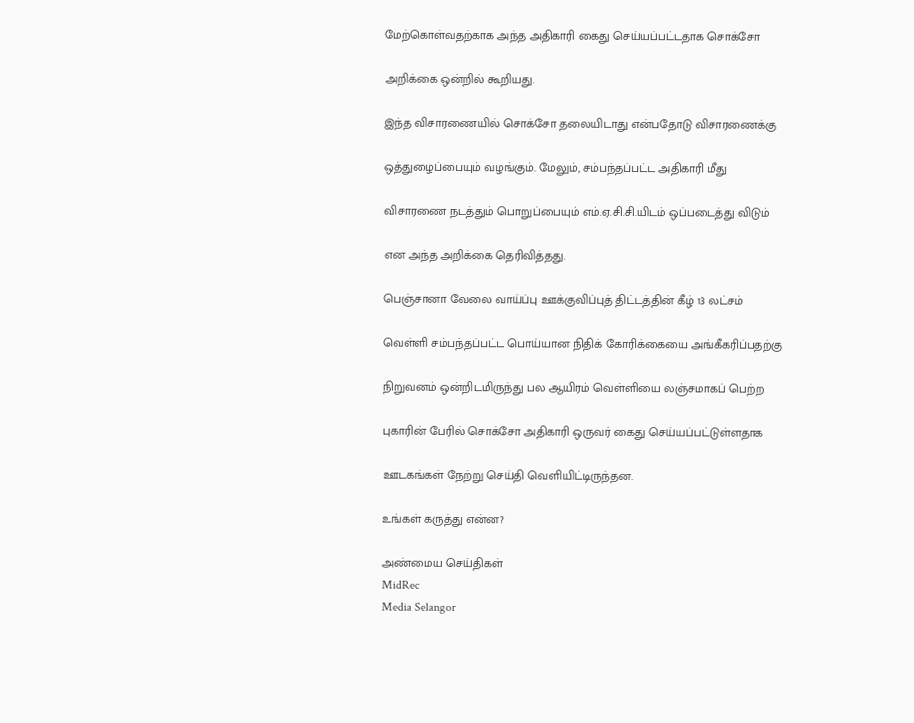மேற்கொள்வதற்காக அந்த அதிகாரி கைது செய்யப்பட்டதாக சொக்சோ

அறிக்கை ஒன்றில் கூறியது.

இந்த விசாரணையில் சொக்சோ தலையிடாது என்பதோடு விசாரணைக்கு

ஒத்துழைப்பையும் வழங்கும். மேலும், சம்பந்தப்பட்ட அதிகாரி மீது

விசாரணை நடத்தும் பொறுப்பையும் எம்.ஏ.சி.சி.யிடம் ஒப்படைத்து விடும்

என அந்த அறிக்கை தெரிவித்தது.

பெஞ்சானா வேலை வாய்ப்பு ஊக்குவிப்புத் திட்டத்தின் கீழ் 13 லட்சம்

வெள்ளி சம்பந்தப்பட்ட பொய்யான நிதிக் கோரிக்கையை அங்கீகரிப்பதற்கு

நிறுவனம் ஒன்றிடமிருந்து பல ஆயிரம் வெள்ளியை லஞ்சமாகப் பெற்ற

புகாரின் பேரில் சொக்சோ அதிகாரி ஒருவர் கைது செய்யப்பட்டுள்ளதாக

ஊடகங்கள் நேற்று செய்தி வெளியிட்டிருந்தன.

உங்கள் கருத்து என்ன?

அண்மைய செய்திகள்
MidRec
Media Selangor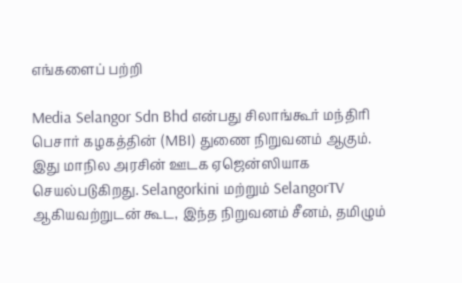எங்களைப் பற்றி

Media Selangor Sdn Bhd என்பது சிலாங்கூர் மந்திரி பெசார் கழகத்தின் (MBI) துணை நிறுவனம் ஆகும். இது மாநில அரசின் ஊடக ஏஜென்ஸியாக செயல்படுகிறது. Selangorkini மற்றும் SelangorTV ஆகியவற்றுடன் கூட, இந்த நிறுவனம் சீனம், தமிழும்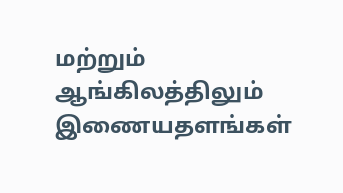மற்றும் ஆங்கிலத்திலும் இணையதளங்கள்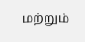மற்றும்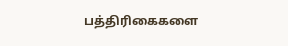பத்திரிகைகளை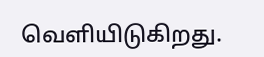வெளியிடுகிறது.